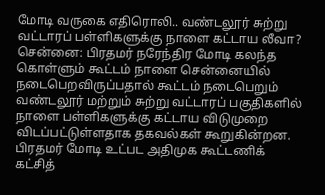மோடி வருகை எதிரொலி.. வண்டலூர் சுற்று வட்டாரப் பள்ளிகளுக்கு நாளை கட்டாய லீவா?
சென்னை: பிரதமர் நரேந்திர மோடி கலந்த கொள்ளும் கூட்டம் நாளை சென்னையில் நடைபெறவிருப்பதால் கூட்டம் நடைபெறும் வண்டலூர் மற்றும் சுற்று வட்டாரப் பகுதிகளில் நாளை பள்ளிகளுக்கு கட்டாய விடுமுறை விடப்பட்டுள்ளதாக தகவல்கள் கூறுகின்றன.
பிரதமர் மோடி உட்பட அதிமுக கூட்டணிக் கட்சித்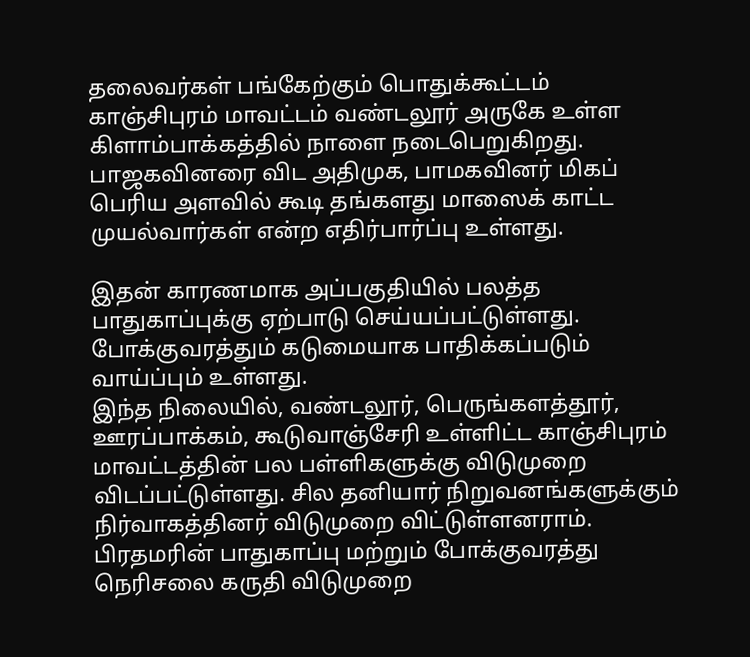தலைவர்கள் பங்கேற்கும் பொதுக்கூட்டம் காஞ்சிபுரம் மாவட்டம் வண்டலூர் அருகே உள்ள கிளாம்பாக்கத்தில் நாளை நடைபெறுகிறது. பாஜகவினரை விட அதிமுக, பாமகவினர் மிகப் பெரிய அளவில் கூடி தங்களது மாஸைக் காட்ட முயல்வார்கள் என்ற எதிர்பார்ப்பு உள்ளது.

இதன் காரணமாக அப்பகுதியில் பலத்த பாதுகாப்புக்கு ஏற்பாடு செய்யப்பட்டுள்ளது. போக்குவரத்தும் கடுமையாக பாதிக்கப்படும் வாய்ப்பும் உள்ளது.
இந்த நிலையில், வண்டலூர், பெருங்களத்தூர், ஊரப்பாக்கம், கூடுவாஞ்சேரி உள்ளிட்ட காஞ்சிபுரம் மாவட்டத்தின் பல பள்ளிகளுக்கு விடுமுறை விடப்பட்டுள்ளது. சில தனியார் நிறுவனங்களுக்கும் நிர்வாகத்தினர் விடுமுறை விட்டுள்ளனராம்.
பிரதமரின் பாதுகாப்பு மற்றும் போக்குவரத்து நெரிசலை கருதி விடுமுறை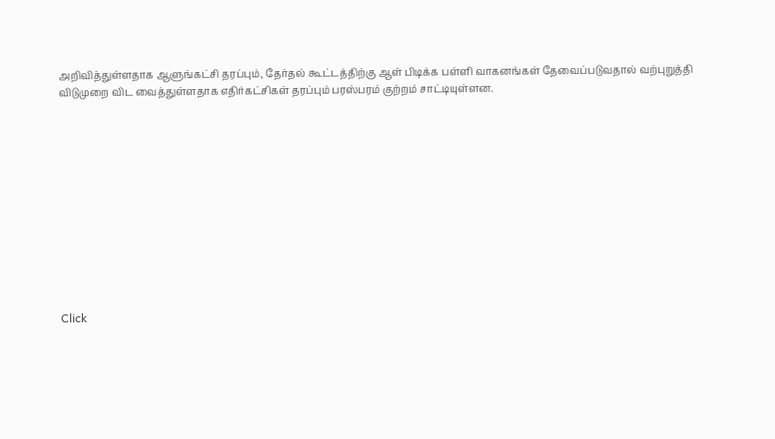அறிவித்துள்ளதாக ஆளுங்கட்சி தரப்பும், தேர்தல் கூட்டத்திற்கு ஆள் பிடிக்க பள்ளி வாகனங்கள் தேவைப்படுவதால் வற்புறுத்தி விடுமுறை விட வைத்துள்ளதாக எதிர்கட்சிகள் தரப்பும் பரஸ்பரம் குற்றம் சாட்டியுள்ளன.












Click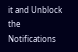it and Unblock the Notifications